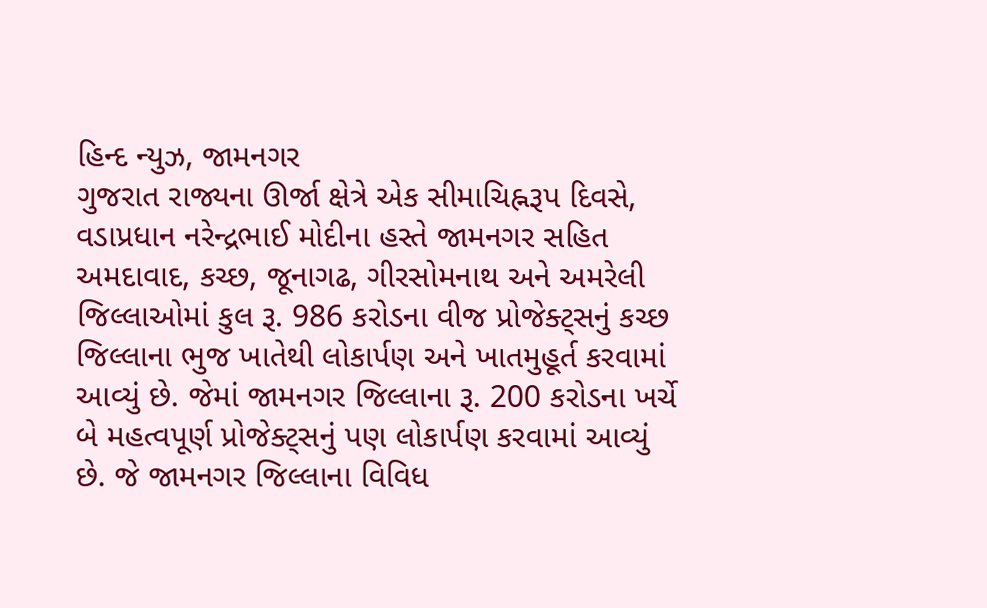હિન્દ ન્યુઝ, જામનગર
ગુજરાત રાજ્યના ઊર્જા ક્ષેત્રે એક સીમાચિહ્નરૂપ દિવસે, વડાપ્રધાન નરેન્દ્રભાઈ મોદીના હસ્તે જામનગર સહિત અમદાવાદ, કચ્છ, જૂનાગઢ, ગીરસોમનાથ અને અમરેલી જિલ્લાઓમાં કુલ રૂ. 986 કરોડના વીજ પ્રોજેક્ટ્સનું કચ્છ જિલ્લાના ભુજ ખાતેથી લોકાર્પણ અને ખાતમુહૂર્ત કરવામાં આવ્યું છે. જેમાં જામનગર જિલ્લાના રૂ. 200 કરોડના ખર્ચે બે મહત્વપૂર્ણ પ્રોજેક્ટ્સનું પણ લોકાર્પણ કરવામાં આવ્યું છે. જે જામનગર જિલ્લાના વિવિધ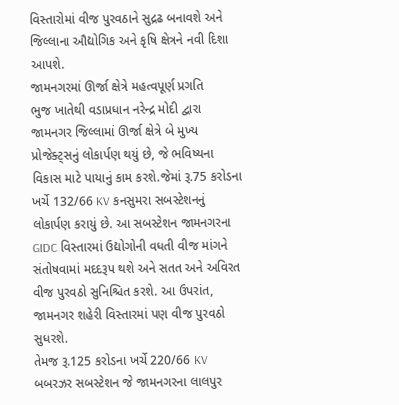વિસ્તારોમાં વીજ પુરવઠાને સુદ્રઢ બનાવશે અને જિલ્લાના ઔદ્યોગિક અને કૃષિ ક્ષેત્રને નવી દિશા આપશે.
જામનગરમાં ઊર્જા ક્ષેત્રે મહત્વપૂર્ણ પ્રગતિ
ભુજ ખાતેથી વડાપ્રધાન નરેન્દ્ર મોદી દ્વારા જામનગર જિલ્લામાં ઊર્જા ક્ષેત્રે બે મુખ્ય પ્રોજેક્ટ્સનું લોકાર્પણ થયું છે, જે ભવિષ્યના વિકાસ માટે પાયાનું કામ કરશે.જેમાં રૂ.75 કરોડના ખર્ચે 132/66 KV કનસુમરા સબસ્ટેશનનું લોકાર્પણ કરાયું છે. આ સબસ્ટેશન જામનગરના GIDC વિસ્તારમાં ઉદ્યોગોની વધતી વીજ માંગને સંતોષવામાં મદદરૂપ થશે અને સતત અને અવિરત વીજ પુરવઠો સુનિશ્ચિત કરશે. આ ઉપરાંત, જામનગર શહેરી વિસ્તારમાં પણ વીજ પુરવઠો સુધરશે.
તેમજ રૂ.125 કરોડના ખર્ચે 220/66 KV બબરઝર સબસ્ટેશન જે જામનગરના લાલપુર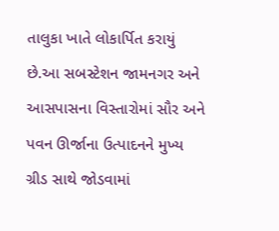તાલુકા ખાતે લોકાર્પિત કરાયું છે.આ સબસ્ટેશન જામનગર અને આસપાસના વિસ્તારોમાં સૌર અને પવન ઊર્જાના ઉત્પાદનને મુખ્ય ગ્રીડ સાથે જોડવામાં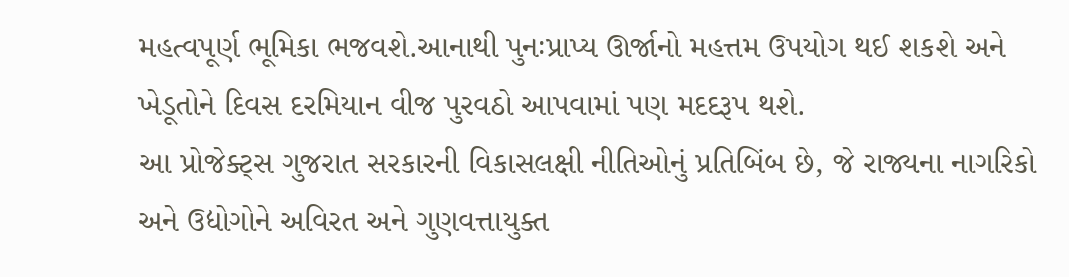મહત્વપૂર્ણ ભૂમિકા ભજવશે.આનાથી પુનઃપ્રાપ્ય ઊર્જાનો મહત્તમ ઉપયોગ થઈ શકશે અને ખેડૂતોને દિવસ દરમિયાન વીજ પુરવઠો આપવામાં પણ મદદરૂપ થશે.
આ પ્રોજેક્ટ્સ ગુજરાત સરકારની વિકાસલક્ષી નીતિઓનું પ્રતિબિંબ છે, જે રાજ્યના નાગરિકો અને ઉદ્યોગોને અવિરત અને ગુણવત્તાયુક્ત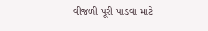વીજળી પૂરી પાડવા માટે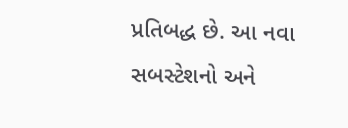પ્રતિબદ્ધ છે. આ નવા સબસ્ટેશનો અને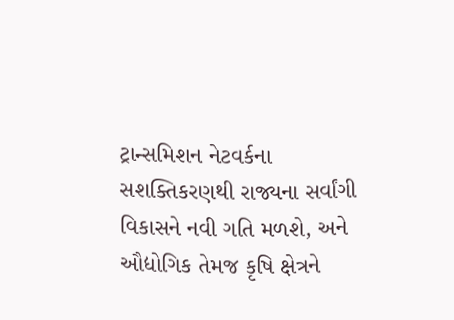ટ્રાન્સમિશન નેટવર્કના સશક્તિકરણથી રાજ્યના સર્વાંગી વિકાસને નવી ગતિ મળશે, અને ઔદ્યોગિક તેમજ કૃષિ ક્ષેત્રને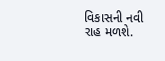વિકાસની નવી રાહ મળશે.